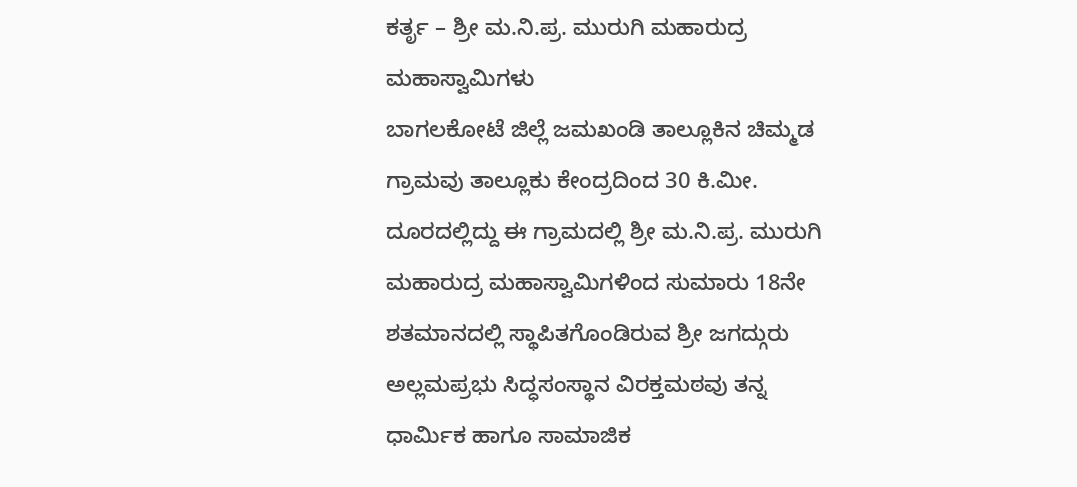ಕರ್ತೃ – ಶ್ರೀ ಮ.ನಿ.ಪ್ರ. ಮುರುಗಿ ಮಹಾರುದ್ರ ಮಹಾಸ್ವಾಮಿಗಳು
ಬಾಗಲಕೋಟೆ ಜಿಲ್ಲೆ ಜಮಖಂಡಿ ತಾಲ್ಲೂಕಿನ ಚಿಮ್ಮಡ ಗ್ರಾಮವು ತಾಲ್ಲೂಕು ಕೇಂದ್ರದಿಂದ 30 ಕಿ.ಮೀ. ದೂರದಲ್ಲಿದ್ದು ಈ ಗ್ರಾಮದಲ್ಲಿ ಶ್ರೀ ಮ.ನಿ.ಪ್ರ. ಮುರುಗಿ ಮಹಾರುದ್ರ ಮಹಾಸ್ವಾಮಿಗಳಿಂದ ಸುಮಾರು 18ನೇ ಶತಮಾನದಲ್ಲಿ ಸ್ಥಾಪಿತಗೊಂಡಿರುವ ಶ್ರೀ ಜಗದ್ಗುರು ಅಲ್ಲಮಪ್ರಭು ಸಿದ್ಧಸಂಸ್ಥಾನ ವಿರಕ್ತಮಠವು ತನ್ನ ಧಾರ್ಮಿಕ ಹಾಗೂ ಸಾಮಾಜಿಕ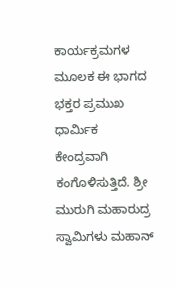ಕಾರ್ಯಕ್ರಮಗಳ ಮೂಲಕ ಈ ಭಾಗದ ಭಕ್ತರ ಪ್ರಮುಖ ಧಾರ್ಮಿಕ ಕೇಂದ್ರವಾಗಿ ಕಂಗೊಳಿಸುತ್ತಿದೆ. ಶ್ರೀ ಮುರುಗಿ ಮಹಾರುದ್ರ ಸ್ವಾಮಿಗಳು ಮಹಾನ್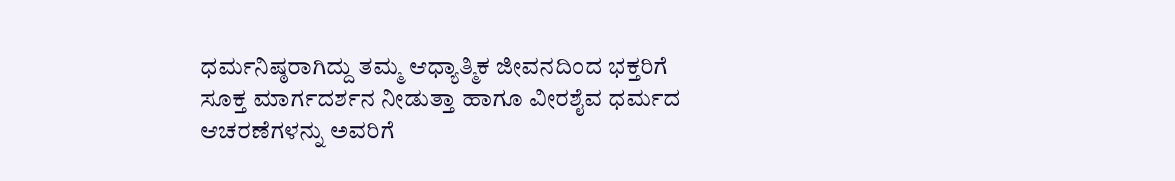ಧರ್ಮನಿಷ್ಠರಾಗಿದ್ದು ತಮ್ಮ ಆಧ್ಯಾತ್ಮಿಕ ಜೀವನದಿಂದ ಭಕ್ತರಿಗೆ ಸೂಕ್ತ ಮಾರ್ಗದರ್ಶನ ನೀಡುತ್ತಾ ಹಾಗೂ ವೀರಶೈವ ಧರ್ಮದ ಆಚರಣೆಗಳನ್ನು ಅವರಿಗೆ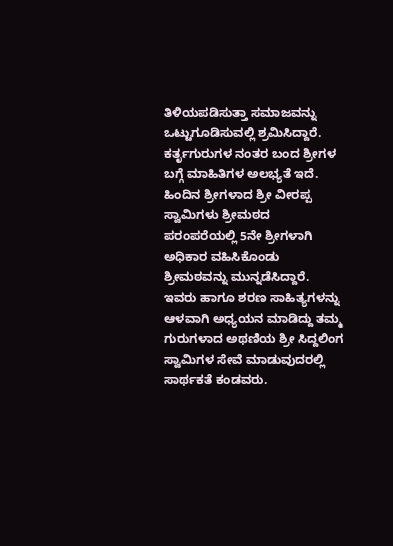ತಿಳಿಯಪಡಿಸುತ್ತಾ ಸಮಾಜವನ್ನು ಒಟ್ಟುಗೂಡಿಸುವಲ್ಲಿ ಶ್ರಮಿಸಿದ್ದಾರೆ. ಕರ್ತೃಗುರುಗಳ ನಂತರ ಬಂದ ಶ್ರೀಗಳ ಬಗ್ಗೆ ಮಾಹಿತಿಗಳ ಅಲಭ್ಯತೆ ಇದೆ. ಹಿಂದಿನ ಶ್ರೀಗಳಾದ ಶ್ರೀ ವೀರಪ್ಪ ಸ್ವಾಮಿಗಳು ಶ್ರೀಮಠದ ಪರಂಪರೆಯಲ್ಲಿ 5ನೇ ಶ್ರೀಗಳಾಗಿ ಅಧಿಕಾರ ವಹಿಸಿಕೊಂಡು ಶ್ರೀಮಠವನ್ನು ಮುನ್ನಡೆಸಿದ್ದಾರೆ. ಇವರು ಹಾಗೂ ಶರಣ ಸಾಹಿತ್ಯಗಳನ್ನು ಆಳವಾಗಿ ಅಧ್ಯಯನ ಮಾಡಿದ್ದು ತಮ್ಮ ಗುರುಗಳಾದ ಅಥಣಿಯ ಶ್ರೀ ಸಿದ್ದಲಿಂಗ ಸ್ವಾಮಿಗಳ ಸೇವೆ ಮಾಡುವುದರಲ್ಲಿ ಸಾರ್ಥಕತೆ ಕಂಡವರು.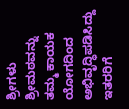ಶ್ರೀಗಳು ಶ್ರೀಮಠವನ್ನು ತಮ್ಮ ಕಾಯಕ ಯೋಗದಿಂದ ಅಭಿವೃದ್ಧಿಪಡಿಸಿದ್ದು ಇತರರಿಗೆ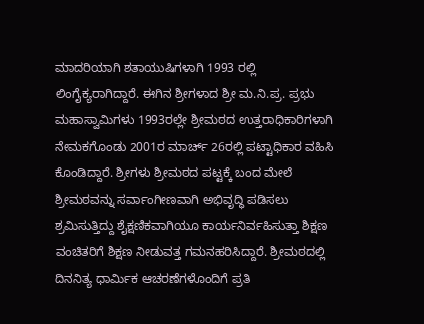ಮಾದರಿಯಾಗಿ ಶತಾಯುಷಿಗಳಾಗಿ 1993 ರಲ್ಲಿ ಲಿಂಗೈಕ್ಯರಾಗಿದ್ದಾರೆ. ಈಗಿನ ಶ್ರೀಗಳಾದ ಶ್ರೀ ಮ.ನಿ.ಪ್ರ. ಪ್ರಭು ಮಹಾಸ್ವಾಮಿಗಳು 1993ರಲ್ಲೇ ಶ್ರೀಮಠದ ಉತ್ತರಾಧಿಕಾರಿಗಳಾಗಿ ನೇಮಕಗೊಂಡು 2001ರ ಮಾರ್ಚ್ 26ರಲ್ಲಿ ಪಟ್ಟಾಧಿಕಾರ ವಹಿಸಿ ಕೊಂಡಿದ್ದಾರೆ. ಶ್ರೀಗಳು ಶ್ರೀಮಠದ ಪಟ್ಟಕ್ಕೆ ಬಂದ ಮೇಲೆ ಶ್ರೀಮಠವನ್ನು ಸರ್ವಾಂಗೀಣವಾಗಿ ಅಭಿವೃದ್ಧಿ ಪಡಿಸಲು ಶ್ರಮಿಸುತ್ತಿದ್ದು ಶೈಕ್ಷಣಿಕವಾಗಿಯೂ ಕಾರ್ಯನಿರ್ವಹಿಸುತ್ತಾ ಶಿಕ್ಷಣ ವಂಚಿತರಿಗೆ ಶಿಕ್ಷಣ ನೀಡುವತ್ತ ಗಮನಹರಿಸಿದ್ದಾರೆ. ಶ್ರೀಮಠದಲ್ಲಿ ದಿನನಿತ್ಯ ಧಾರ್ಮಿಕ ಆಚರಣೆಗಳೊಂದಿಗೆ ಪ್ರತಿ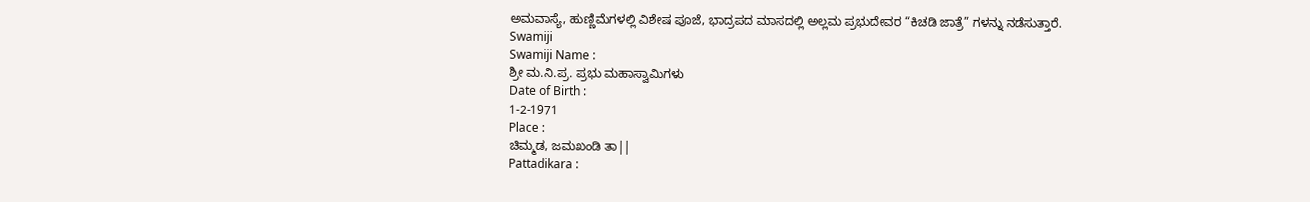ಅಮವಾಸ್ಯೆ, ಹುಣ್ಣಿಮೆಗಳಲ್ಲಿ ವಿಶೇಷ ಪೂಜೆ, ಭಾದ್ರಪದ ಮಾಸದಲ್ಲಿ ಅಲ್ಲಮ ಪ್ರಭುದೇವರ “ಕಿಚಡಿ ಜಾತ್ರೆ” ಗಳನ್ನು ನಡೆಸುತ್ತಾರೆ.
Swamiji
Swamiji Name :
ಶ್ರೀ ಮ.ನಿ.ಪ್ರ. ಪ್ರಭು ಮಹಾಸ್ವಾಮಿಗಳು
Date of Birth :
1-2-1971
Place :
ಚಿಮ್ಮಡ, ಜಮಖಂಡಿ ತಾ||
Pattadikara :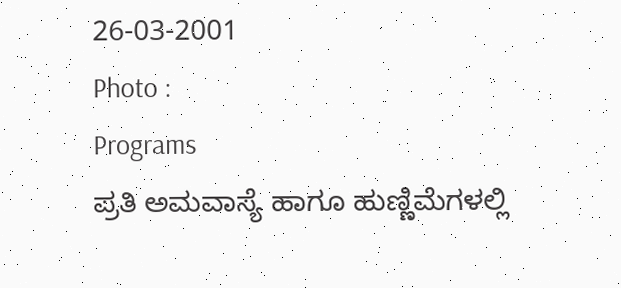26-03-2001
Photo :
Programs
ಪ್ರತಿ ಅಮವಾಸ್ಯೆ ಹಾಗೂ ಹುಣ್ಣಿಮೆಗಳಲ್ಲಿ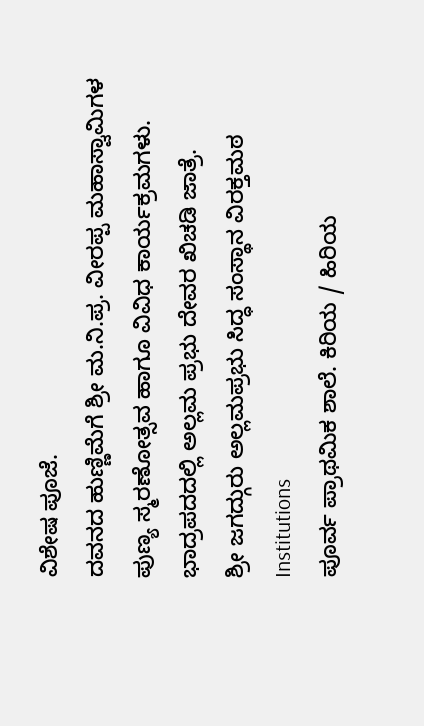ವಿಶೇಷ ಪೂಜೆ.
ದವನದ ಹುಣ್ಣಿಮೆಗೆ ಶ್ರೀ ಮ.ನಿ.ಪ್ರ. ವೀರಪ್ಪ ಮಹಾಸ್ವಾಮಿಗಳ ಪುಣ್ಯ ಸ್ಮರಣೋತ್ಸವ ಹಾಗೂ ವಿವಿಧ ಕಾರ್ಯಕ್ರಮಗಳು.
ಭಾದ್ರಪದದಲ್ಲಿ ಅಲ್ಲಮ ಪ್ರಭು ದೇವರ ಖಿಚಡಿ ಜಾತ್ರೆ.
ಶ್ರೀ ಜಗದ್ಗುರು ಅಲ್ಲಮಪ್ರಭು ಸಿದ್ಧ ಸಂಸ್ಥಾನ ವಿರಕ್ತಮಠ
Institutions
ಪೂರ್ವ ಪ್ರಾಥಮಿಕ ಶಾಲೆ. ಕಿರಿಯ / ಹಿರಿಯ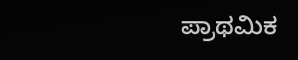ಪ್ರಾಥಮಿಕ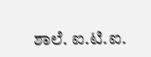ಶಾಲೆ. ಐ.ಟಿ.ಐ.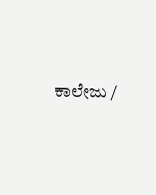ಕಾಲೇಜು /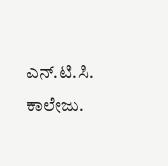ಎನ್.ಟಿ.ಸಿ. ಕಾಲೇಜು.